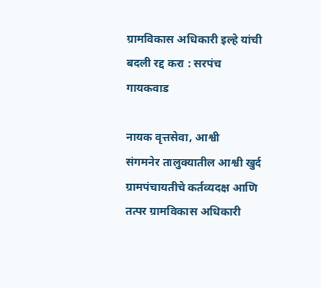ग्रामविकास अधिकारी इल्हे यांची बदली रद्द करा : सरपंच गायकवाड

नायक वृत्तसेवा, आश्वी
संगमनेर तालुक्यातील आश्वी खुर्द ग्रामपंचायतीचे कर्तव्यदक्ष आणि तत्पर ग्रामविकास अधिकारी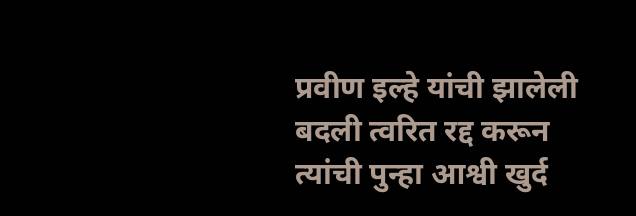प्रवीण इल्हे यांची झालेली बदली त्वरित रद्द करून त्यांची पुन्हा आश्वी खुर्द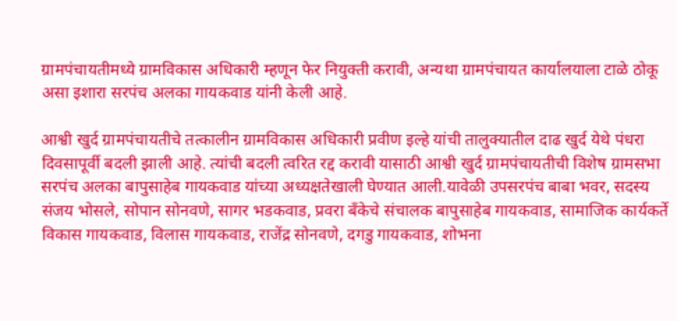ग्रामपंचायतीमध्ये ग्रामविकास अधिकारी म्हणून फेर नियुक्ती करावी, अन्यथा ग्रामपंचायत कार्यालयाला टाळे ठोकू असा इशारा सरपंच अलका गायकवाड यांनी केली आहे.

आश्वी खुर्द ग्रामपंचायतीचे तत्कालीन ग्रामविकास अधिकारी प्रवीण इल्हे यांची तालुक्यातील दाढ खुर्द येथे पंधरा दिवसापूर्वी बदली झाली आहे. त्यांची बदली त्वरित रद्द करावी यासाठी आश्वी खुर्द ग्रामपंचायतीची विशेष ग्रामसभा सरपंच अलका बापुसाहेब गायकवाड यांच्या अध्यक्षतेखाली घेण्यात आली.यावेळी उपसरपंच बाबा भवर, सदस्य संजय भोसले, सोपान सोनवणे, सागर भडकवाड, प्रवरा बँकेचे संचालक बापुसाहेब गायकवाड, सामाजिक कार्यकर्ते विकास गायकवाड, विलास गायकवाड, राजेंद्र सोनवणे, दगडु गायकवाड, शोभना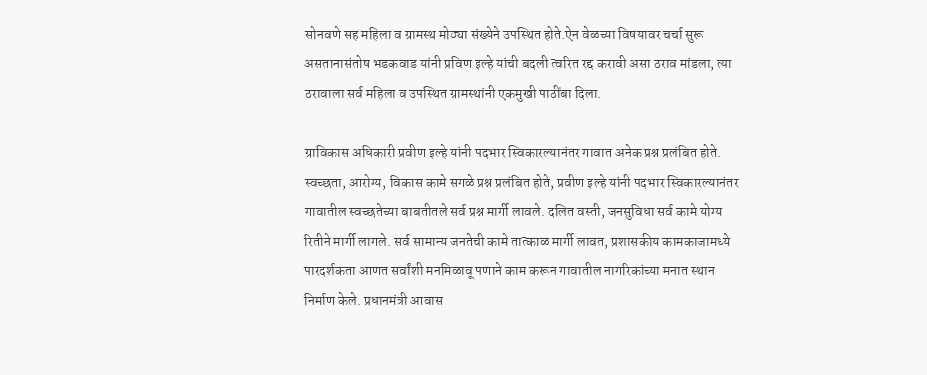सोनवणे सह महिला व ग्रामस्थ मोठ्या संख्येने उपस्थित होते.ऐन वेळच्या विषयावर चर्चा सुरू असतानासंतोष भडकवाड यांनी प्रविण इल्हे यांची बदली त्वरित रद्द करावी असा ठराव मांडला, त्या ठरावाला सर्व महिला व उपस्थित ग्रामस्थांनी एकमुखी पाठींबा दिला.

ग्राविकास अधिकारी प्रवीण इल्हे यांनी पदभार स्विकारल्यानंतर गावात अनेक प्रश्न प्रलंबित होते. स्वच्छता, आरोग्य, विकास कामे सगळे प्रश्न प्रलंबित होते, प्रवीण इल्हे यांनी पदभार स्विकारल्यानंतर गावातील स्वच्छतेच्या बाबतीतले सर्व प्रश्न मार्गी लावले. दलित वस्ती, जनसुविधा सर्व कामे योग्य रितीने मार्गी लागले. सर्व सामान्य जनतेची कामे तात्काळ मार्गी लावत, प्रशासकीय कामकाजामध्ये पारदर्शकता आणत सर्वांशी मनमिळावू पणाने काम करून गावातील नागरिकांच्या मनात स्थान निर्माण केले. प्रधानमंत्री आवास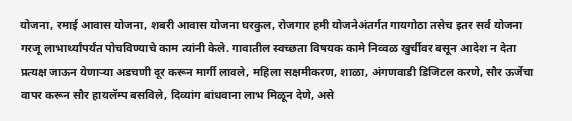योजना, रमाई आवास योजना, शबरी आवास योजना घरकुल, रोजगार हमी योजनेअंतर्गत गायगोठा तसेच इतर सर्व योजना गरजू लाभार्थ्यांपर्यंत पोचविण्याचे काम त्यांनी केले. गावातील स्वच्छता विषयक कामे निव्वळ खुर्चीवर बसून आदेश न देता प्रत्यक्ष जाऊन येणाऱ्या अडचणी दूर करून मार्गी लावले, महिला सक्षमीकरण, शाळा, अंगणवाडी डिजिटल करणे, सौर ऊर्जेचा वापर करून सौर हायलॅम्प बसविले, दिव्यांग बांधवाना लाभ मिळून देणे, असे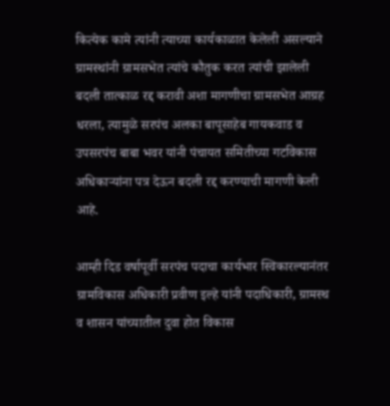कित्येक कामे त्यांनी त्याच्या कार्यकाळात केलेली असल्याने ग्रामस्थांनी ग्रामसभेत त्यांचे कौतुक करत त्यांची झालेली बदली तात्काळ रद्द करावी अशा मागणीचा ग्रामसभेत आग्रह धरला, त्यामुळे सरपंच अलका बापूसाहेब गायकवाड व उपसरपंच बाबा भवर यांनी पंचायत समितीच्या गटविकास अधिकाऱ्यांना पत्र देऊन बदली रद्द करण्याची मागणी केली आहे.

आम्ही दिड वर्षापूर्वी सरपंच पदाचा कार्यभार स्विकारल्यानंतर ग्रामविकास अधिकारी प्रवीण इल्हे यांनी पदाधिकारी, ग्रामस्थ व शासन यांच्यातील दुवा होत विकास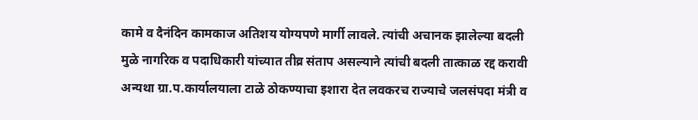कामे व दैनंदिन कामकाज अतिशय योग्यपणे मार्गी लावले. त्यांची अचानक झालेल्या बदली मुळे नागरिक व पदाधिकारी यांच्यात तीव्र संताप असल्याने त्यांची बदली तात्काळ रद्द करावी अन्यथा ग्रा.प.कार्यालयाला टाळे ठोकण्याचा इशारा देत लवकरच राज्याचे जलसंपदा मंत्री व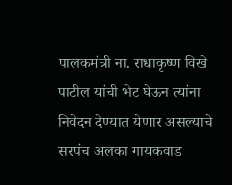पालकमंत्री ना. राधाकृष्ण विखे पाटील यांची भेट घेऊन त्यांना निवेदन देण्यात येणार असल्याचे सरपंच अलका गायकवाड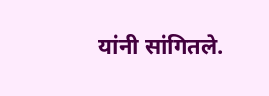यांनी सांगितले.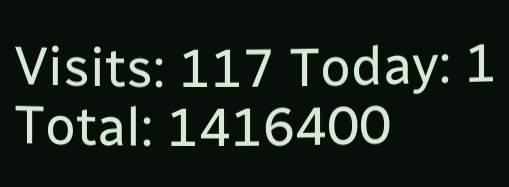Visits: 117 Today: 1 Total: 1416400